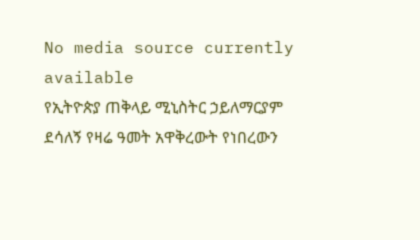No media source currently available
የኢትዮጵያ ጠቅላይ ሚኒስትር ኃይለማርያም ደሳለኝ የዛሬ ዓመት አዋቅረውት የነበረውን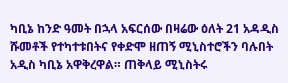ካቢኔ ከንድ ዓመት በኋላ አፍርሰው በዛሬው ዕለት 21 አዳዲስ ሹመቶች የተካተቱበትና የቀድሞ ዘጠኝ ሚኒስተሮችን ባሉበት አዲስ ካቢኔ አዋቅረዋል። ጠቅላይ ሚኒስትሩ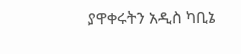ያዋቀሩትን አዲስ ካቢኔ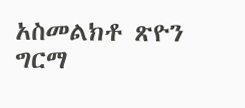አስመልክቶ ጽዮን ግርማ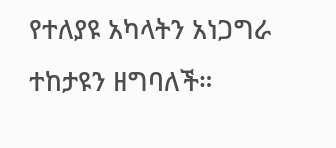የተለያዩ አካላትን አነጋግራ ተከታዩን ዘግባለች።